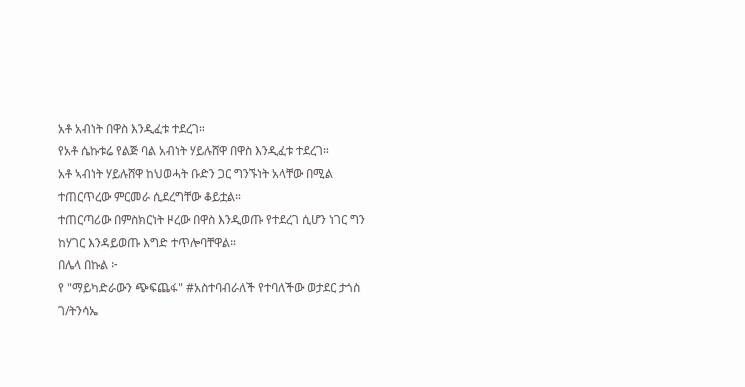አቶ አብነት በዋስ እንዲፈቱ ተደረገ።
የአቶ ሴኩቱሬ የልጅ ባል አብነት ሃይሉሸዋ በዋስ እንዲፈቱ ተደረገ።
አቶ ኣብነት ሃይሉሸዋ ከህወሓት ቡድን ጋር ግንኙነት አላቸው በሚል ተጠርጥረው ምርመራ ሲደረግቸው ቆይቷል።
ተጠርጣሪው በምስክርነት ዞረው በዋስ እንዲወጡ የተደረገ ሲሆን ነገር ግን ከሃገር እንዳይወጡ እግድ ተጥሎባቸዋል።
በሌላ በኩል ፦
የ "ማይካድራውን ጭፍጨፋ" #አስተባብራለች የተባለችው ወታደር ታጎስ ገ/ትንሳኤ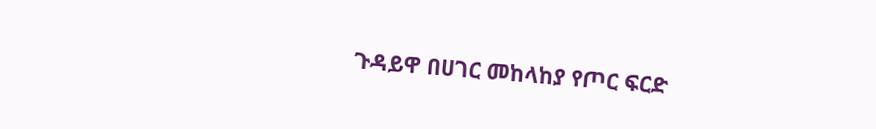ጉዳይዋ በሀገር መከላከያ የጦር ፍርድ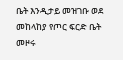ቤት እንዲታይ መዝገቡ ወደ መከላከያ የጦር ፍርድ ቤት መዞሩ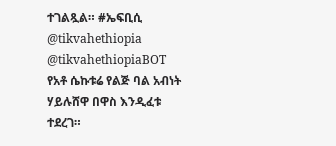ተገልጿል። #ኤፍቢሲ
@tikvahethiopia @tikvahethiopiaBOT
የአቶ ሴኩቱሬ የልጅ ባል አብነት ሃይሉሸዋ በዋስ እንዲፈቱ ተደረገ።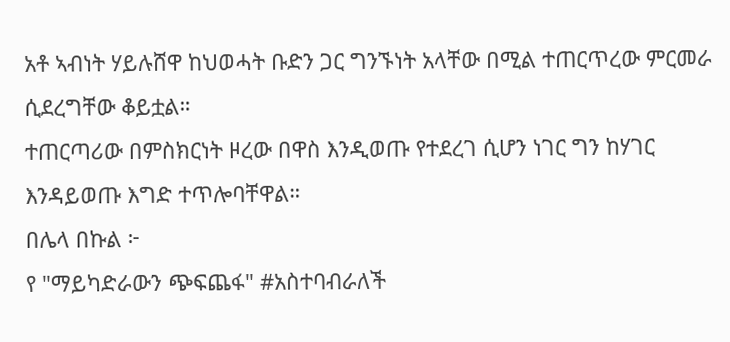አቶ ኣብነት ሃይሉሸዋ ከህወሓት ቡድን ጋር ግንኙነት አላቸው በሚል ተጠርጥረው ምርመራ ሲደረግቸው ቆይቷል።
ተጠርጣሪው በምስክርነት ዞረው በዋስ እንዲወጡ የተደረገ ሲሆን ነገር ግን ከሃገር እንዳይወጡ እግድ ተጥሎባቸዋል።
በሌላ በኩል ፦
የ "ማይካድራውን ጭፍጨፋ" #አስተባብራለች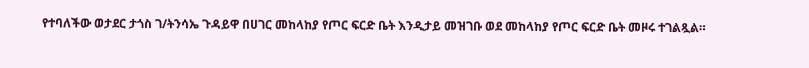የተባለችው ወታደር ታጎስ ገ/ትንሳኤ ጉዳይዋ በሀገር መከላከያ የጦር ፍርድ ቤት እንዲታይ መዝገቡ ወደ መከላከያ የጦር ፍርድ ቤት መዞሩ ተገልጿል።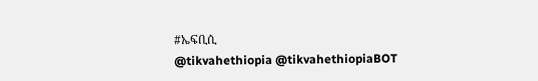#ኤፍቢሲ
@tikvahethiopia @tikvahethiopiaBOT